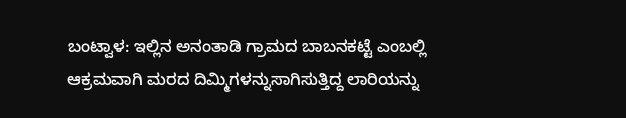ಬಂಟ್ವಾಳ: ಇಲ್ಲಿನ ಅನಂತಾಡಿ ಗ್ರಾಮದ ಬಾಬನಕಟ್ಟೆ ಎಂಬಲ್ಲಿ ಆಕ್ರಮವಾಗಿ ಮರದ ದಿಮ್ಮಿಗಳನ್ನುಸಾಗಿಸುತ್ತಿದ್ದ ಲಾರಿಯನ್ನು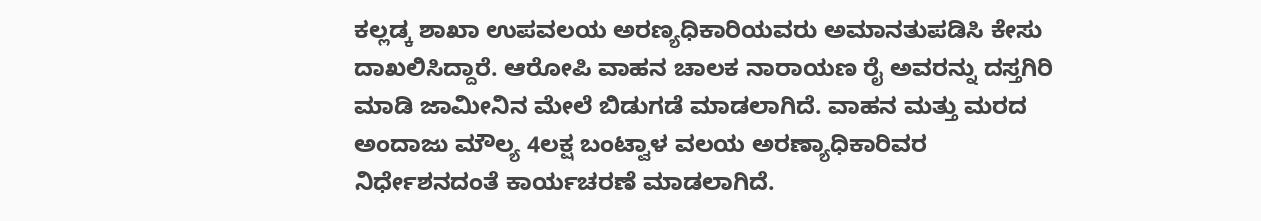ಕಲ್ಲಡ್ಕ ಶಾಖಾ ಉಪವಲಯ ಅರಣ್ಯಧಿಕಾರಿಯವರು ಅಮಾನತುಪಡಿಸಿ ಕೇಸು ದಾಖಲಿಸಿದ್ದಾರೆ. ಆರೋಪಿ ವಾಹನ ಚಾಲಕ ನಾರಾಯಣ ರೈ ಅವರನ್ನು ದಸ್ತಗಿರಿ ಮಾಡಿ ಜಾಮೀನಿನ ಮೇಲೆ ಬಿಡುಗಡೆ ಮಾಡಲಾಗಿದೆ. ವಾಹನ ಮತ್ತು ಮರದ ಅಂದಾಜು ಮೌಲ್ಯ 4ಲಕ್ಷ ಬಂಟ್ವಾಳ ವಲಯ ಅರಣ್ಯಾಧಿಕಾರಿವರ ನಿರ್ಧೇಶನದಂತೆ ಕಾರ್ಯಚರಣೆ ಮಾಡಲಾಗಿದೆ.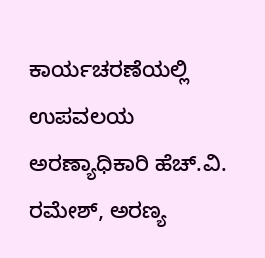ಕಾರ್ಯಚರಣೆಯಲ್ಲಿ ಉಪವಲಯ ಅರಣ್ಯಾಧಿಕಾರಿ ಹೆಚ್.ವಿ. ರಮೇಶ್, ಅರಣ್ಯ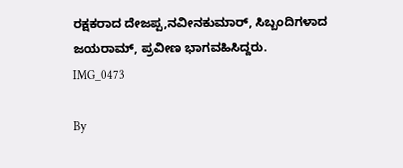ರಕ್ಷಕರಾದ ದೇಜಪ್ಪ,ನವೀನಕುಮಾರ್, ಸಿಬ್ಬಂದಿಗಳಾದ ಜಯರಾಮ್, ಪ್ರವೀಣ ಭಾಗವಹಿಸಿದ್ದರು.
IMG_0473

By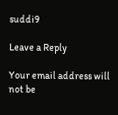suddi9

Leave a Reply

Your email address will not be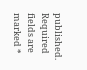published. Required fields are marked *